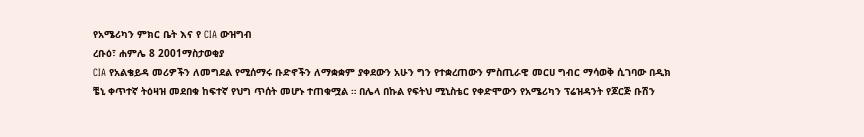የአሜሪካን ምክር ቤት እና የ CIA ውዝግብ
ረቡዕ፣ ሐምሌ 8 2001ማስታወቂያ
CIA የአልቄይዳ መሪዎችን ለመግደል የሚሰማሩ ቡድኖችን ለማቋቋም ያቀደውን አሁን ግን የተቋረጠውን ምስጢራዊ መርሀ ግብር ማሳወቅ ሲገባው በዲክ ቼኒ ቀጥተኛ ትዕዛዝ መደበቁ ከፍተኛ የህግ ጥሰት መሆኑ ተጠቁሟል ። በሌላ በኩል የፍትህ ሚኒስቴር የቀድሞውን የአሜሪካን ፕሬዝዳንት የጆርጅ ቡሽን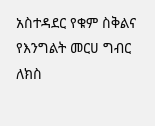አስተዳደር የቁም ስቅልና የእንግልት መርሀ ግብር ለክስ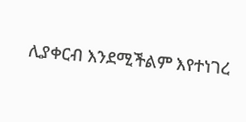ሊያቀርብ እንደሚችልም እየተነገረ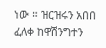ነው ። ዝርዝሩን አበበ ፈለቀ ከዋሽንግተን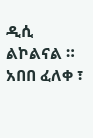ዲሲ ልኮልናል ።
አበበ ፈለቀ ፣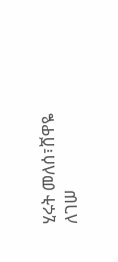ሂሩት መለሰ፣ሸዋዬ ለገሠ